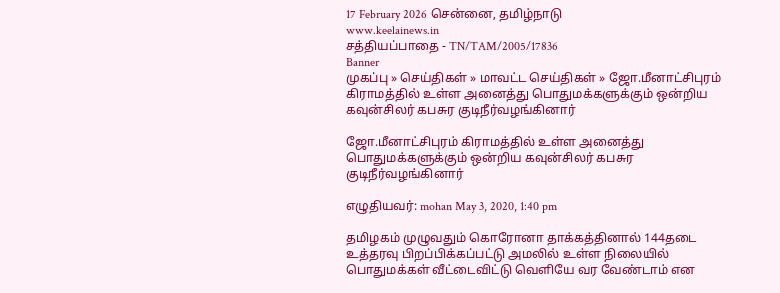17 February 2026 சென்னை, தமிழ்நாடு
www.keelainews.in
சத்தியப்பாதை - TN/TAM/2005/17836
Banner
முகப்பு » செய்திகள் » மாவட்ட செய்திகள் » ஜோ.மீனாட்சிபுரம் கிராமத்தில் உள்ள அனைத்து பொதுமக்களுக்கும் ஒன்றிய கவுன்சிலர் கபசுர குடிநீர்வழங்கினார்

ஜோ.மீனாட்சிபுரம் கிராமத்தில் உள்ள அனைத்து பொதுமக்களுக்கும் ஒன்றிய கவுன்சிலர் கபசுர குடிநீர்வழங்கினார்

எழுதியவர்: mohan May 3, 2020, 1:40 pm

தமிழகம் முழுவதும் கொரோனா தாக்கத்தினால் 144தடை உத்தரவு பிறப்பிக்கப்பட்டு அமலில் உள்ள நிலையில் பொதுமக்கள் வீட்டைவிட்டு வெளியே வர வேண்டாம் என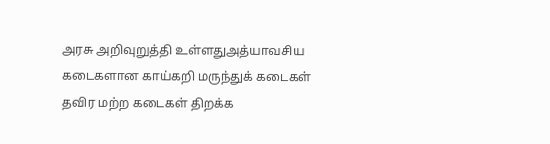அரசு அறிவுறுத்தி உள்ளதுஅத்யாவசிய கடைகளான காய்கறி மருந்துக் கடைகள் தவிர மற்ற கடைகள் திறக்க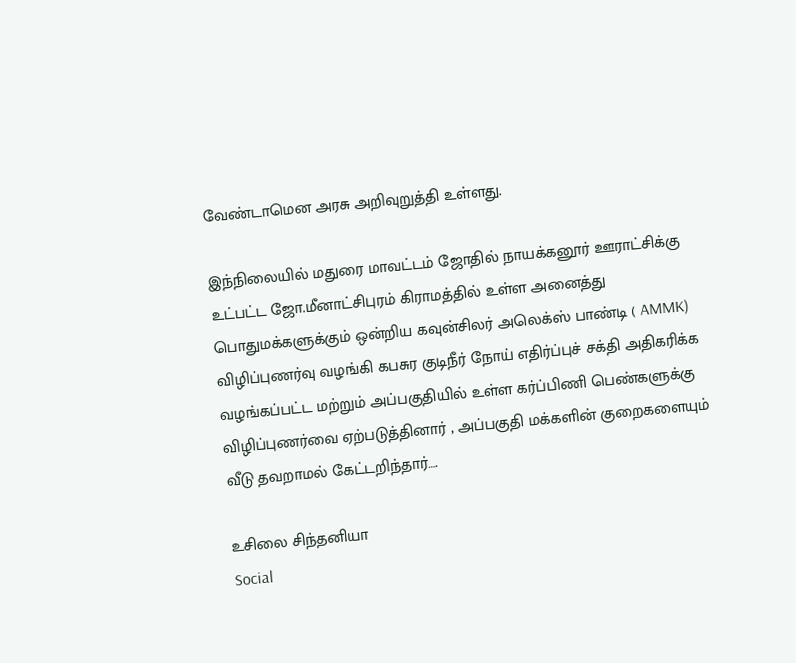வேண்டாமென அரசு அறிவுறுத்தி உள்ளது.

இந்நிலையில் மதுரை மாவட்டம் ஜோதில் நாயக்கனூர் ஊராட்சிக்கு உட்பட்ட ஜோ.மீனாட்சிபுரம் கிராமத்தில் உள்ள அனைத்து பொதுமக்களுக்கும் ஒன்றிய கவுன்சிலர் அலெக்ஸ் பாண்டி ( AMMK)  விழிப்புணர்வு வழங்கி கபசுர குடிநீர் நோய் எதிர்ப்புச் சக்தி அதிகரிக்க வழங்கப்பட்ட மற்றும் அப்பகுதியில் உள்ள கர்ப்பிணி பெண்களுக்கு விழிப்புணர்வை ஏற்படுத்தினார் , அப்பகுதி மக்களின் குறைகளையும் வீடு தவறாமல் கேட்டறிந்தார்….

உசிலை சிந்தனியா
Social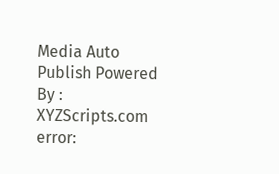Media Auto Publish Powered By : XYZScripts.com
error: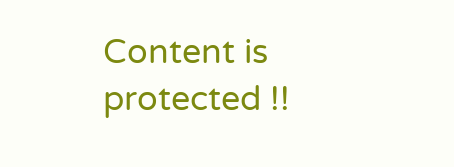Content is protected !!